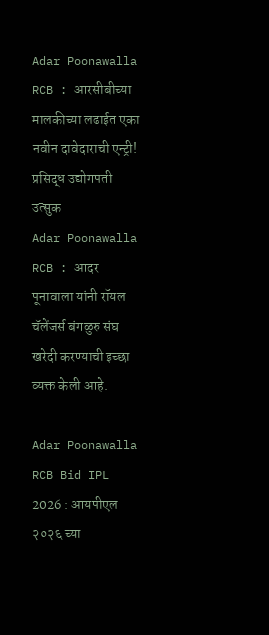Adar Poonawalla RCB : आरसीबीच्या मालकीच्या लढाईत एका नवीन दावेदाराची एन्ट्री! प्रसिद्ध उद्योगपती उत्सुक
Adar Poonawalla RCB : आदर पूनावाला यांनी रॉयल चॅलेंजर्स बंगळुरु संघ खरेदी करण्याची इच्छा व्यक्त केली आहे.

Adar Poonawalla RCB Bid IPL 2026 : आयपीएल २०२६ च्या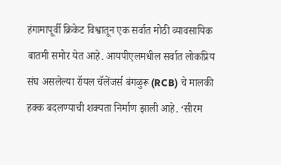हंगामापूर्वी क्रिकेट विश्वातून एक सर्वात मोठी व्यावसायिक बातमी समोर येत आहे. आयपीएलमधील सर्वात लोकप्रिय संघ असलेल्या रॉयल चॅलेंजर्स बंगळुरू (RCB) चे मालकी हक्क बदलण्याची शक्यता निर्माण झाली आहे. ‘सीरम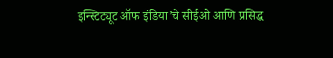इन्स्टिट्यूट ऑफ इंडिया’चे सीईओ आणि प्रसिद्ध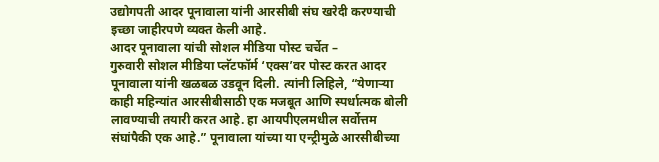उद्योगपती आदर पूनावाला यांनी आरसीबी संघ खरेदी करण्याची इच्छा जाहीरपणे व्यक्त केली आहे.
आदर पूनावाला यांची सोशल मीडिया पोस्ट चर्चेत –
गुरुवारी सोशल मीडिया प्लॅटफॉर्म ‘एक्स’वर पोस्ट करत आदर पूनावाला यांनी खळबळ उडवून दिली. त्यांनी लिहिले, “येणाऱ्या काही महिन्यांत आरसीबीसाठी एक मजबूत आणि स्पर्धात्मक बोली लावण्याची तयारी करत आहे. हा आयपीएलमधील सर्वोत्तम संघांपैकी एक आहे.” पूनावाला यांच्या या एन्ट्रीमुळे आरसीबीच्या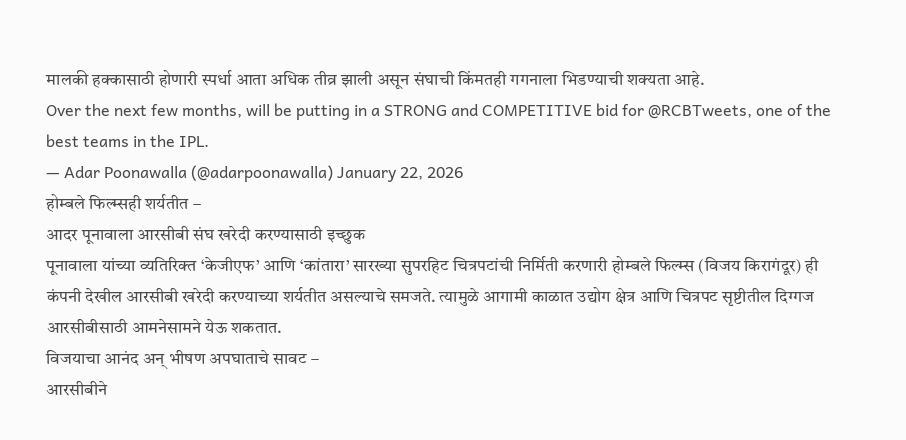मालकी हक्कासाठी होणारी स्पर्धा आता अधिक तीव्र झाली असून संघाची किंमतही गगनाला भिडण्याची शक्यता आहे.
Over the next few months, will be putting in a STRONG and COMPETITIVE bid for @RCBTweets, one of the best teams in the IPL.
— Adar Poonawalla (@adarpoonawalla) January 22, 2026
होम्बले फिल्म्सही शर्यतीत –
आदर पूनावाला आरसीबी संघ खरेदी करण्यासाठी इच्छुक
पूनावाला यांच्या व्यतिरिक्त ‘केजीएफ’ आणि ‘कांतारा’ सारख्या सुपरहिट चित्रपटांची निर्मिती करणारी होम्बले फिल्म्स (विजय किरागंदूर) ही कंपनी देखील आरसीबी खरेदी करण्याच्या शर्यतीत असल्याचे समजते. त्यामुळे आगामी काळात उद्योग क्षेत्र आणि चित्रपट सृष्टीतील दिग्गज आरसीबीसाठी आमनेसामने येऊ शकतात.
विजयाचा आनंद अन् भीषण अपघाताचे सावट –
आरसीबीने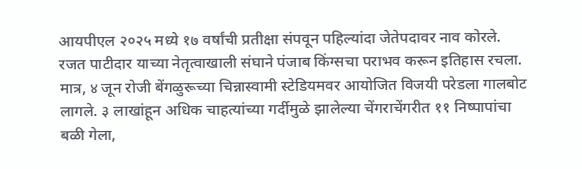आयपीएल २०२५ मध्ये १७ वर्षांची प्रतीक्षा संपवून पहिल्यांदा जेतेपदावर नाव कोरले. रजत पाटीदार याच्या नेतृत्वाखाली संघाने पंजाब किंग्सचा पराभव करून इतिहास रचला. मात्र, ४ जून रोजी बेंगळुरूच्या चिन्नास्वामी स्टेडियमवर आयोजित विजयी परेडला गालबोट लागले. ३ लाखांहून अधिक चाहत्यांच्या गर्दीमुळे झालेल्या चेंगराचेंगरीत ११ निष्पापांचा बळी गेला,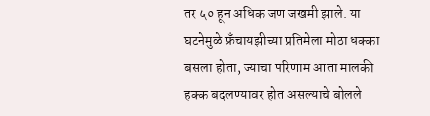तर ५० हून अधिक जण जखमी झाले. या घटनेमुळे फ्रँचायझीच्या प्रतिमेला मोठा धक्का बसला होता, ज्याचा परिणाम आता मालकी हक्क बदलण्यावर होत असल्याचे बोलले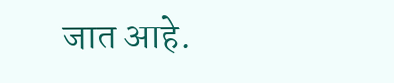जात आहे.